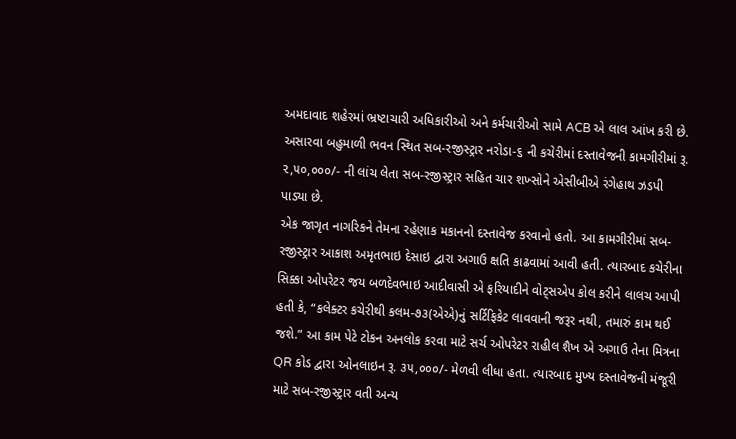અમદાવાદ શહેરમાં ભ્રષ્ટાચારી અધિકારીઓ અને કર્મચારીઓ સામે ACB એ લાલ આંખ કરી છે. અસારવા બહુમાળી ભવન સ્થિત સબ-રજીસ્ટ્રાર નરોડા-૬ ની કચેરીમાં દસ્તાવેજની કામગીરીમાં રૂ. ૨,૫૦,૦૦૦/- ની લાંચ લેતા સબ-રજીસ્ટ્રાર સહિત ચાર શખ્સોને એસીબીએ રંગેહાથ ઝડપી પાડ્યા છે.
એક જાગૃત નાગરિકને તેમના રહેણાક મકાનનો દસ્તાવેજ કરવાનો હતો. આ કામગીરીમાં સબ-રજીસ્ટ્રાર આકાશ અમૃતભાઇ દેસાઇ દ્વારા અગાઉ ક્ષતિ કાઢવામાં આવી હતી. ત્યારબાદ કચેરીના સિક્કા ઓપરેટર જય બળદેવભાઇ આદીવાસી એ ફરિયાદીને વોટ્સએપ કોલ કરીને લાલચ આપી હતી કે, “કલેક્ટર કચેરીથી કલમ-૭૩(એએ)નું સર્ટિફિકેટ લાવવાની જરૂર નથી, તમારું કામ થઈ જશે.” આ કામ પેટે ટોકન અનલોક કરવા માટે સર્ચ ઓપરેટર રાહીલ શૈખ એ અગાઉ તેના મિત્રના QR કોડ દ્વારા ઓનલાઇન રૂ. ૩૫,૦૦૦/- મેળવી લીધા હતા. ત્યારબાદ મુખ્ય દસ્તાવેજની મંજૂરી માટે સબ-રજીસ્ટ્રાર વતી અન્ય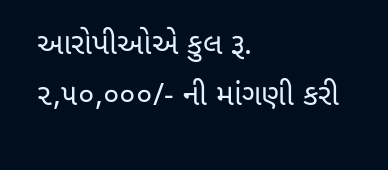આરોપીઓએ કુલ રૂ. ૨,૫૦,૦૦૦/- ની માંગણી કરી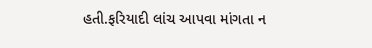હતી.ફરિયાદી લાંચ આપવા માંગતા ન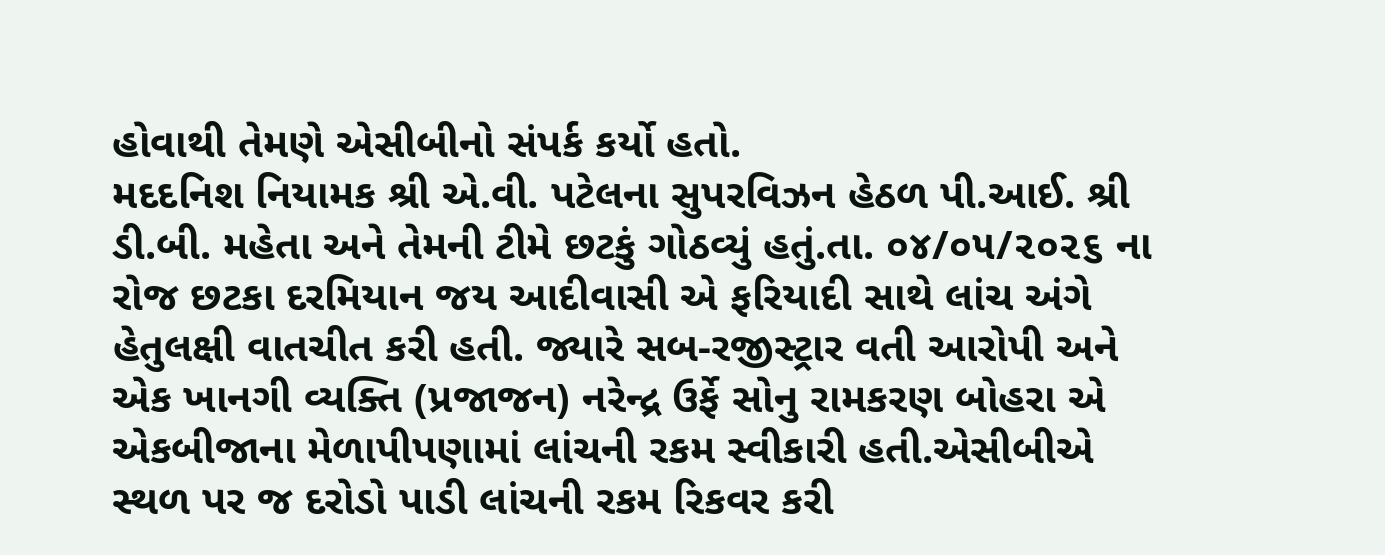હોવાથી તેમણે એસીબીનો સંપર્ક કર્યો હતો.
મદદનિશ નિયામક શ્રી એ.વી. પટેલના સુપરવિઝન હેઠળ પી.આઈ. શ્રી ડી.બી. મહેતા અને તેમની ટીમે છટકું ગોઠવ્યું હતું.તા. ૦૪/૦૫/૨૦૨૬ ના રોજ છટકા દરમિયાન જય આદીવાસી એ ફરિયાદી સાથે લાંચ અંગે હેતુલક્ષી વાતચીત કરી હતી. જ્યારે સબ-રજીસ્ટ્રાર વતી આરોપી અને એક ખાનગી વ્યક્તિ (પ્રજાજન) નરેન્દ્ર ઉર્ફે સોનુ રામકરણ બોહરા એ એકબીજાના મેળાપીપણામાં લાંચની રકમ સ્વીકારી હતી.એસીબીએ સ્થળ પર જ દરોડો પાડી લાંચની રકમ રિકવર કરી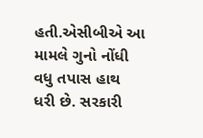હતી.એસીબીએ આ મામલે ગુનો નોંધી વધુ તપાસ હાથ ધરી છે. સરકારી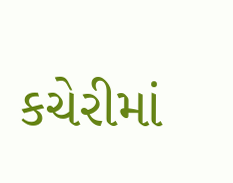કચેરીમાં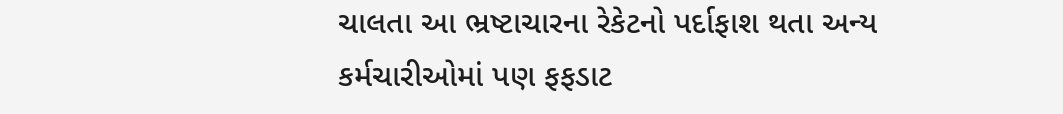ચાલતા આ ભ્રષ્ટાચારના રેકેટનો પર્દાફાશ થતા અન્ય કર્મચારીઓમાં પણ ફફડાટ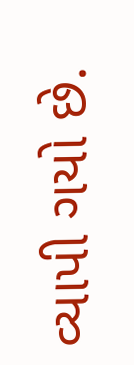વ્યાપી ગયો છે.